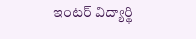ఇంటర్ విద్యార్థి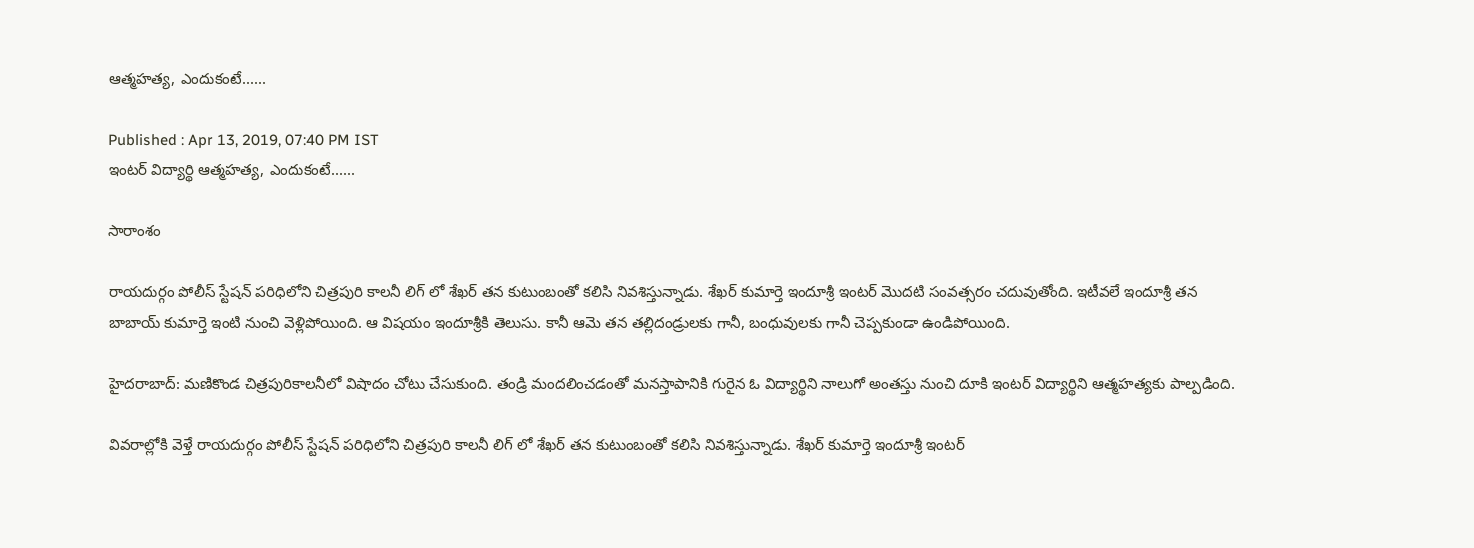ఆత్మహత్య, ఎందుకంటే......

Published : Apr 13, 2019, 07:40 PM IST
ఇంటర్ విద్యార్థి ఆత్మహత్య, ఎందుకంటే......

సారాంశం

రాయదుర్గం పోలీస్ స్టేషన్ పరిధిలోని చిత్రపురి కాలనీ లిగ్ లో శేఖర్ తన కుటుంబంతో కలిసి నివశిస్తున్నాడు. శేఖర్ కుమార్తె ఇందూశ్రీ ఇంటర్ మెుదటి సంవత్సరం చదువుతోంది. ఇటీవలే ఇందూశ్రీ తన బాబాయ్ కుమార్తె ఇంటి నుంచి వెళ్లిపోయింది. ఆ విషయం ఇందూశ్రీకి తెలుసు. కానీ ఆమె తన తల్లిదండ్రులకు గానీ, బంధువులకు గానీ చెప్పకుండా ఉండిపోయింది.

హైదరాబాద్: మణికొండ చిత్రపురికాలనీలో విషాదం చోటు చేసుకుంది. తండ్రి మందలించడంతో మనస్తాపానికి గురైన ఓ విద్యార్థిని నాలుగో అంతస్తు నుంచి దూకి ఇంటర్ విద్యార్థిని ఆత్మహత్యకు పాల్పడింది.

వివరాల్లోకి వెళ్తే రాయదుర్గం పోలీస్ స్టేషన్ పరిధిలోని చిత్రపురి కాలనీ లిగ్ లో శేఖర్ తన కుటుంబంతో కలిసి నివశిస్తున్నాడు. శేఖర్ కుమార్తె ఇందూశ్రీ ఇంటర్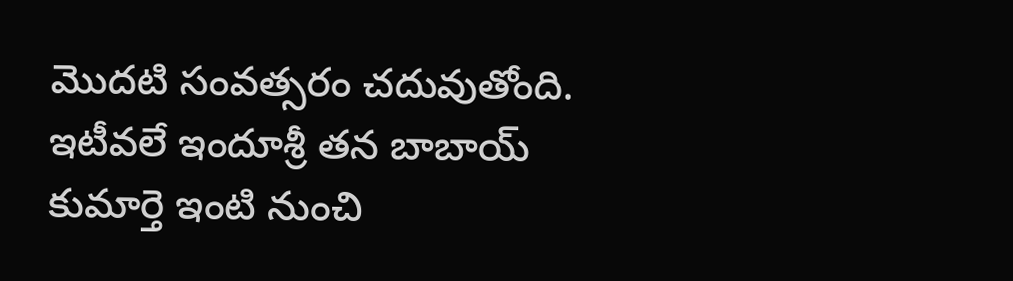మెుదటి సంవత్సరం చదువుతోంది. ఇటీవలే ఇందూశ్రీ తన బాబాయ్ కుమార్తె ఇంటి నుంచి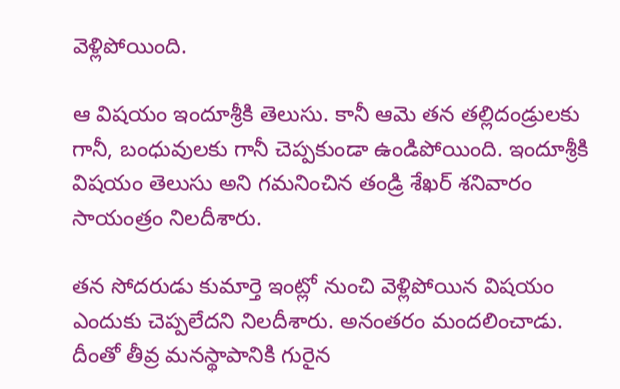వెళ్లిపోయింది.

ఆ విషయం ఇందూశ్రీకి తెలుసు. కానీ ఆమె తన తల్లిదండ్రులకు గానీ, బంధువులకు గానీ చెప్పకుండా ఉండిపోయింది. ఇందూశ్రీకి విషయం తెలుసు అని గమనించిన తండ్రి శేఖర్ శనివారం సాయంత్రం నిలదీశారు.

తన సోదరుడు కుమార్తె ఇంట్లో నుంచి వెళ్లిపోయిన విషయం ఎందుకు చెప్పలేదని నిలదీశారు. అనంతరం మందలించాడు. దీంతో తీవ్ర మనస్థాపానికి గురైన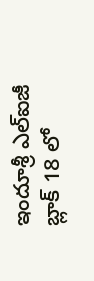ఇందూశ్రీ ఎల్ఐజీ బ్లాక్ 18 లో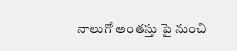నాలుగో అంతస్తు పై నుంచి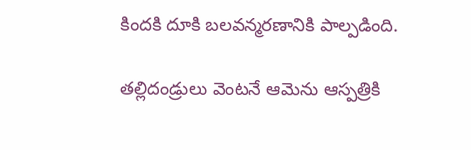కిందకి దూకి బలవన్మరణానికి పాల్పడింది.

తల్లిదండ్రులు వెంటనే ఆమెను ఆస్పత్రికి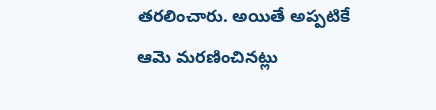తరలించారు. అయితే అప్పటికే ఆమె మరణించినట్లు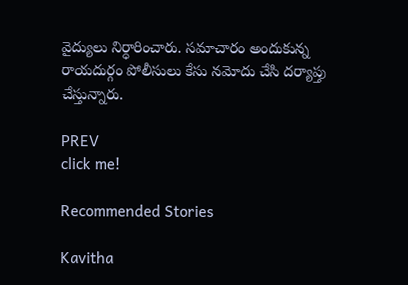వైద్యులు నిర్ధారించారు. సమాచారం అందుకున్న రాయదుర్గం పోలీసులు కేసు నమోదు చేసి దర్యాప్తు చేస్తున్నారు.

PREV
click me!

Recommended Stories

Kavitha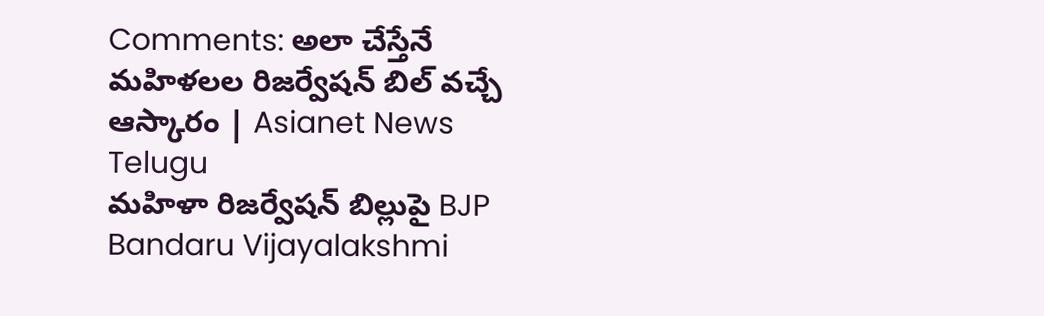Comments: అలా చేస్తేనే మహిళలల రిజర్వేషన్ బిల్ వచ్చే ఆస్కారం | Asianet News Telugu
మహిళా రిజర్వేషన్ బిల్లుపై BJP Bandaru Vijayalakshmi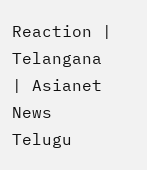Reaction | Telangana | Asianet News Telugu